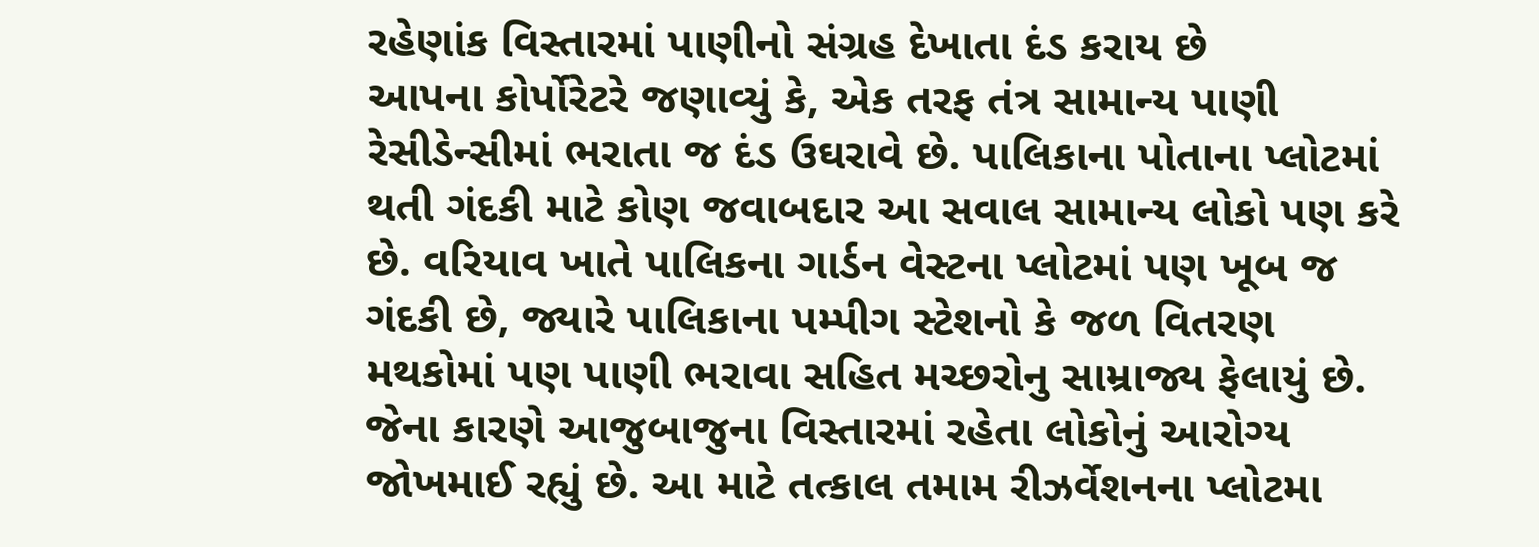રહેણાંક વિસ્તારમાં પાણીનો સંગ્રહ દેખાતા દંડ કરાય છે
આપના કોર્પોરેટરે જણાવ્યું કે, એક તરફ તંત્ર સામાન્ય પાણી રેસીડેન્સીમાં ભરાતા જ દંડ ઉઘરાવે છે. પાલિકાના પોતાના પ્લોટમાં થતી ગંદકી માટે કોણ જવાબદાર આ સવાલ સામાન્ય લોકો પણ કરે છે. વરિયાવ ખાતે પાલિકના ગાર્ડન વેસ્ટના પ્લોટમાં પણ ખૂબ જ ગંદકી છે, જ્યારે પાલિકાના પમ્પીગ સ્ટેશનો કે જળ વિતરણ મથકોમાં પણ પાણી ભરાવા સહિત મચ્છરોનુ સામ્રાજ્ય ફેલાયું છે. જેના કારણે આજુબાજુના વિસ્તારમાં રહેતા લોકોનું આરોગ્ય જોખમાઈ રહ્યું છે. આ માટે તત્કાલ તમામ રીઝર્વેશનના પ્લોટમા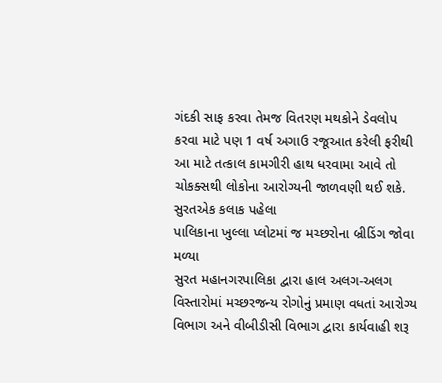ગંદકી સાફ કરવા તેમજ વિતરણ મથકોને ડેવલોપ કરવા માટે પણ 1 વર્ષ અગાઉ રજૂઆત કરેલી ફરીથી આ માટે તત્કાલ કામગીરી હાથ ધરવામા આવે તો ચોકક્સથી લોકોના આરોગ્યની જાળવણી થઈ શકે.
સુરતએક કલાક પહેલા
પાલિકાના ખુલ્લા પ્લોટમાં જ મચ્છરોના બ્રીડિંગ જોવા મળ્યા
સુરત મહાનગરપાલિકા દ્વારા હાલ અલગ-અલગ વિસ્તારોમાં મચ્છરજન્ય રોગોનું પ્રમાણ વધતાં આરોગ્ય વિભાગ અને વીબીડીસી વિભાગ દ્વારા કાર્યવાહી શરૂ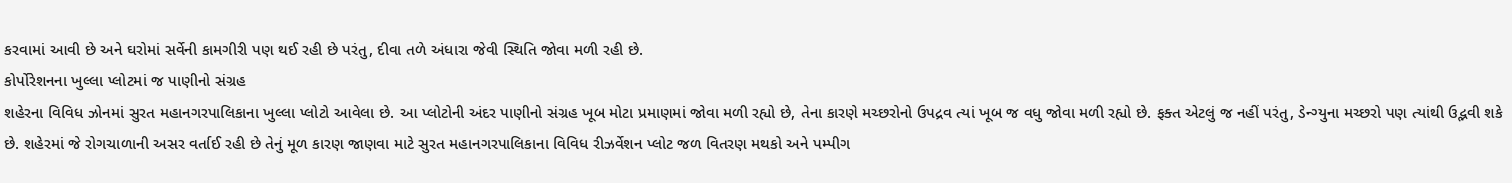કરવામાં આવી છે અને ઘરોમાં સર્વેની કામગીરી પણ થઈ રહી છે પરંતુ, દીવા તળે અંધારા જેવી સ્થિતિ જોવા મળી રહી છે.
કોર્પોરેશનના ખુલ્લા પ્લોટમાં જ પાણીનો સંગ્રહ
શહેરના વિવિધ ઝોનમાં સુરત મહાનગરપાલિકાના ખુલ્લા પ્લોટો આવેલા છે. આ પ્લોટોની અંદર પાણીનો સંગ્રહ ખૂબ મોટા પ્રમાણમાં જોવા મળી રહ્યો છે, તેના કારણે મચ્છરોનો ઉપદ્રવ ત્યાં ખૂબ જ વધુ જોવા મળી રહ્યો છે. ફક્ત એટલું જ નહીં પરંતુ, ડેન્ગ્યુના મચ્છરો પણ ત્યાંથી ઉદ્ભવી શકે છે. શહેરમાં જે રોગચાળાની અસર વર્તાઈ રહી છે તેનું મૂળ કારણ જાણવા માટે સુરત મહાનગરપાલિકાના વિવિધ રીઝર્વેશન પ્લોટ જળ વિતરણ મથકો અને પમ્પીગ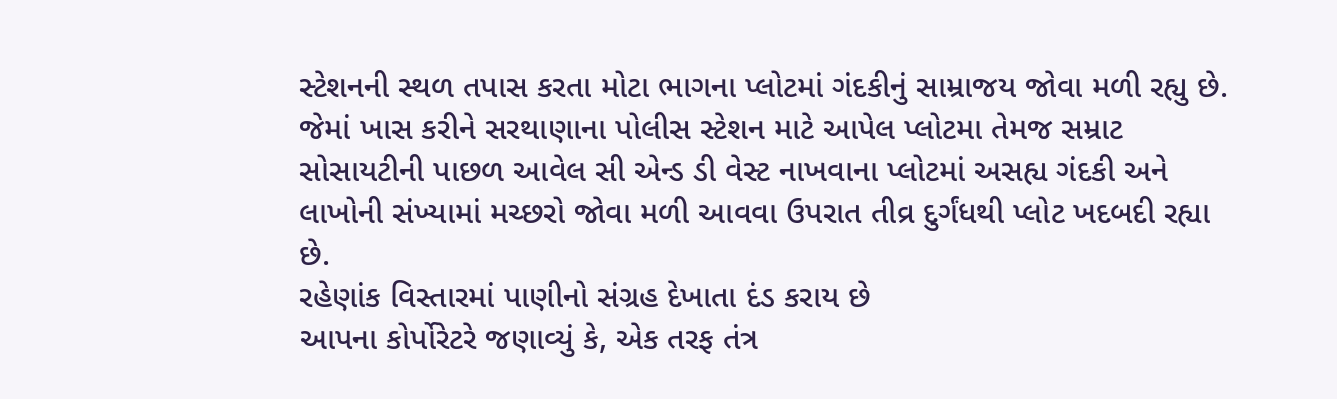સ્ટેશનની સ્થળ તપાસ કરતા મોટા ભાગના પ્લોટમાં ગંદકીનું સામ્રાજય જોવા મળી રહ્યુ છે. જેમાં ખાસ કરીને સરથાણાના પોલીસ સ્ટેશન માટે આપેલ પ્લોટમા તેમજ સમ્રાટ સોસાયટીની પાછળ આવેલ સી એન્ડ ડી વેસ્ટ નાખવાના પ્લોટમાં અસહ્ય ગંદકી અને લાખોની સંખ્યામાં મચ્છરો જોવા મળી આવવા ઉપરાત તીવ્ર દુર્ગંધથી પ્લોટ ખદબદી રહ્યા છે.
રહેણાંક વિસ્તારમાં પાણીનો સંગ્રહ દેખાતા દંડ કરાય છે
આપના કોર્પોરેટરે જણાવ્યું કે, એક તરફ તંત્ર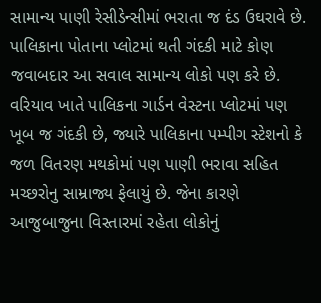સામાન્ય પાણી રેસીડેન્સીમાં ભરાતા જ દંડ ઉઘરાવે છે. પાલિકાના પોતાના પ્લોટમાં થતી ગંદકી માટે કોણ જવાબદાર આ સવાલ સામાન્ય લોકો પણ કરે છે. વરિયાવ ખાતે પાલિકના ગાર્ડન વેસ્ટના પ્લોટમાં પણ ખૂબ જ ગંદકી છે, જ્યારે પાલિકાના પમ્પીગ સ્ટેશનો કે જળ વિતરણ મથકોમાં પણ પાણી ભરાવા સહિત મચ્છરોનુ સામ્રાજ્ય ફેલાયું છે. જેના કારણે આજુબાજુના વિસ્તારમાં રહેતા લોકોનું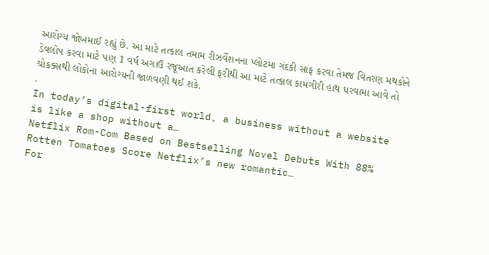આરોગ્ય જોખમાઈ રહ્યું છે. આ માટે તત્કાલ તમામ રીઝર્વેશનના પ્લોટમા ગંદકી સાફ કરવા તેમજ વિતરણ મથકોને ડેવલોપ કરવા માટે પણ 1 વર્ષ અગાઉ રજૂઆત કરેલી ફરીથી આ માટે તત્કાલ કામગીરી હાથ ધરવામા આવે તો ચોકક્સથી લોકોના આરોગ્યની જાળવણી થઈ શકે.
.
In today’s digital-first world, a business without a website is like a shop without a…
Netflix Rom-Com Based on Bestselling Novel Debuts With 88% Rotten Tomatoes Score Netflix’s new romantic…
For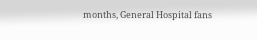months, General Hospital fans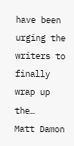have been urging the writers to finally wrap up the…
Matt Damon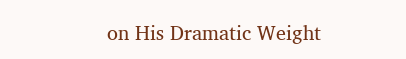on His Dramatic Weight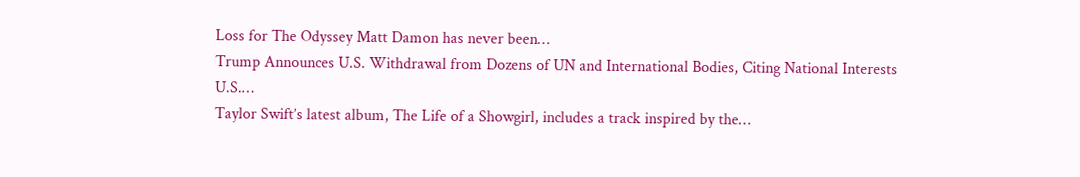Loss for The Odyssey Matt Damon has never been…
Trump Announces U.S. Withdrawal from Dozens of UN and International Bodies, Citing National Interests U.S.…
Taylor Swift’s latest album, The Life of a Showgirl, includes a track inspired by the…